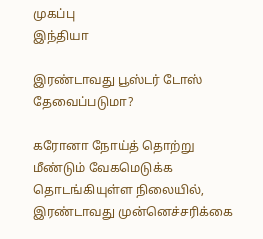முகப்பு
இந்தியா

இரண்டாவது பூஸ்டர் டோஸ் தேவைப்படுமா?

கரோனா நோய்த் தொற்று மீண்டும் வேகமெடுக்க தொடங்கியுள்ள நிலையில், இரண்டாவது முன்னெச்சரிக்கை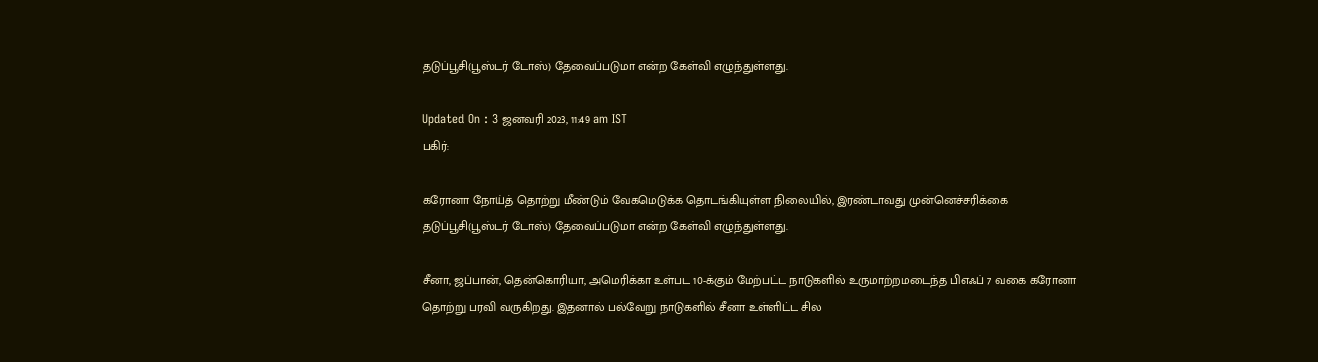தடுப்பூசி(பூஸ்டர் டோஸ்) தேவைப்படுமா என்ற கேள்வி எழுந்துள்ளது.

Updated On : 3 ஜனவரி 2023, 11:49 am IST
பகிர்:

கரோனா நோய்த் தொற்று மீண்டும் வேகமெடுக்க தொடங்கியுள்ள நிலையில், இரண்டாவது முன்னெச்சரிக்கை தடுப்பூசி(பூஸ்டர் டோஸ்) தேவைப்படுமா என்ற கேள்வி எழுந்துள்ளது.

சீனா, ஜப்பான், தென்கொரியா, அமெரிக்கா உள்பட 10-க்கும் மேற்பட்ட நாடுகளில் உருமாற்றமடைந்த பிஎஃப் 7 வகை கரோனா தொற்று பரவி வருகிறது. இதனால் பல்வேறு நாடுகளில் சீனா உள்ளிட்ட சில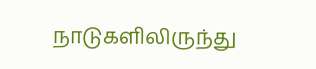நாடுகளிலிருந்து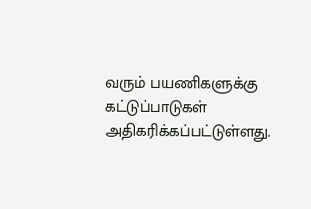வரும் பயணிகளுக்கு கட்டுப்பாடுகள் அதிகரிக்கப்பட்டுள்ளது.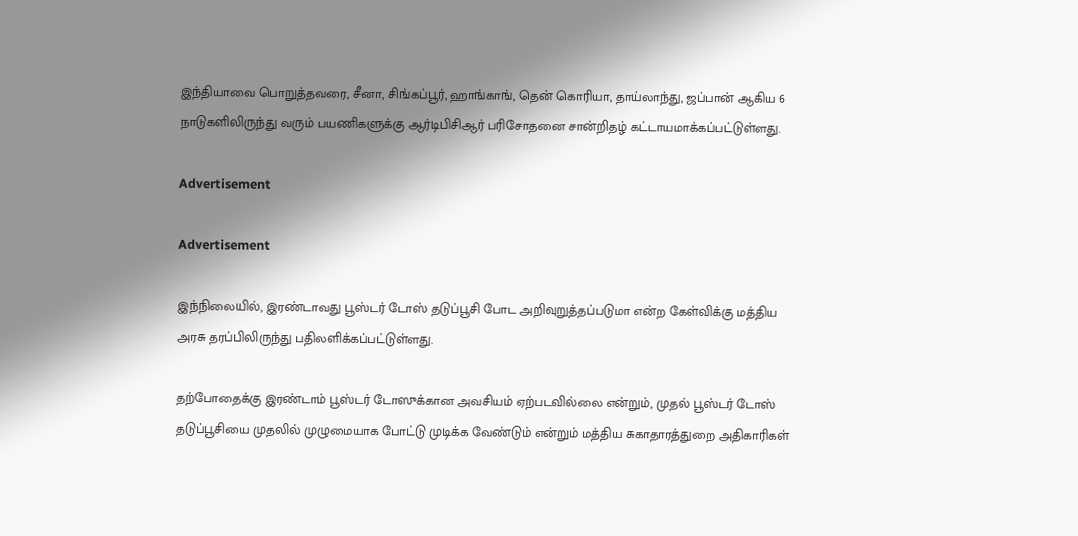இந்தியாவை பொறுத்தவரை, சீனா, சிங்கப்பூர், ஹாங்காங், தென் கொரியா, தாய்லாந்து, ஜப்பான் ஆகிய 6 நாடுகளிலிருந்து வரும் பயணிகளுக்கு ஆர்டிபிசிஆர் பரிசோதனை சான்றிதழ் கட்டாயமாக்கப்பட்டுள்ளது.

Advertisement

Advertisement

இந்நிலையில், இரண்டாவது பூஸ்டர் டோஸ் தடுப்பூசி போட அறிவுறுத்தப்படுமா என்ற கேள்விக்கு மத்திய அரசு தரப்பிலிருந்து பதிலளிக்கப்பட்டுள்ளது.

தற்போதைக்கு இரண்டாம் பூஸ்டர் டோஸுக்கான அவசியம் ஏற்படவில்லை என்றும், முதல் பூஸ்டர் டோஸ் தடுப்பூசியை முதலில் முழுமையாக போட்டு முடிக்க வேண்டும் என்றும் மத்திய சுகாதாரத்துறை அதிகாரிகள்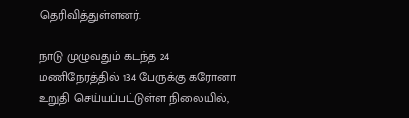தெரிவித்துள்ளனர்.

நாடு முழுவதும் கடந்த 24 மணிநேரத்தில் 134 பேருக்கு கரோனா உறுதி செய்யப்பட்டுள்ள நிலையில்,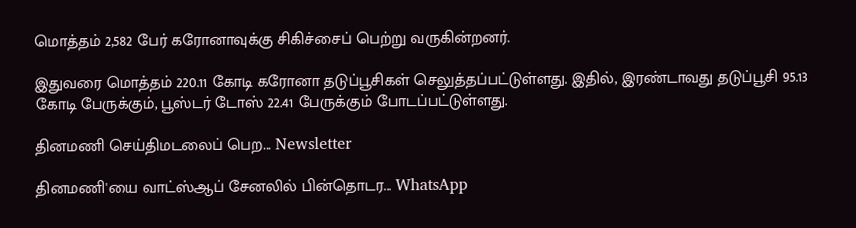மொத்தம் 2,582 பேர் கரோனாவுக்கு சிகிச்சைப் பெற்று வருகின்றனர்.

இதுவரை மொத்தம் 220.11 கோடி கரோனா தடுப்பூசிகள் செலுத்தப்பட்டுள்ளது. இதில், இரண்டாவது தடுப்பூசி 95.13 கோடி பேருக்கும், பூஸ்டர் டோஸ் 22.41 பேருக்கும் போடப்பட்டுள்ளது.

தினமணி செய்திமடலைப் பெற... Newsletter

தினமணி'யை வாட்ஸ்ஆப் சேனலில் பின்தொடர... WhatsApp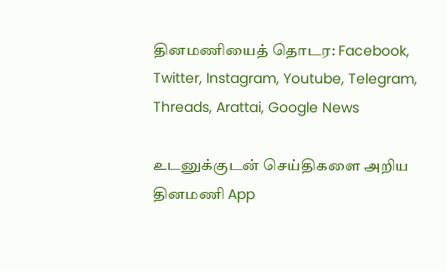தினமணியைத் தொடர: Facebook, Twitter, Instagram, Youtube, Telegram, Threads, Arattai, Google News

உடனுக்குடன் செய்திகளை அறிய தினமணி App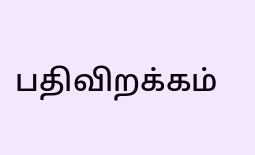பதிவிறக்கம்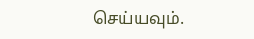செய்யவும்.